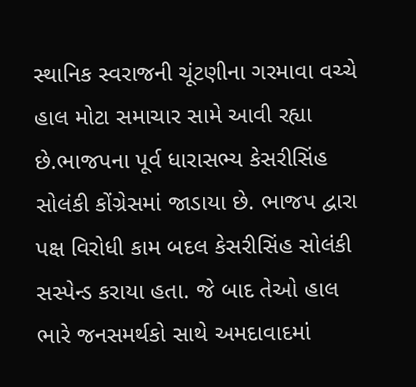સ્થાનિક સ્વરાજની ચૂંટણીના ગરમાવા વચ્ચે હાલ મોટા સમાચાર સામે આવી રહ્યા છે.ભાજપના પૂર્વ ધારાસભ્ય કેસરીસિંહ સોલંકી કોંગ્રેસમાં જાડાયા છે. ભાજપ દ્વારા પક્ષ વિરોધી કામ બદલ કેસરીસિંહ સોલંકી સસ્પેન્ડ કરાયા હતા. જે બાદ તેઓ હાલ ભારે જનસમર્થકો સાથે અમદાવાદમાં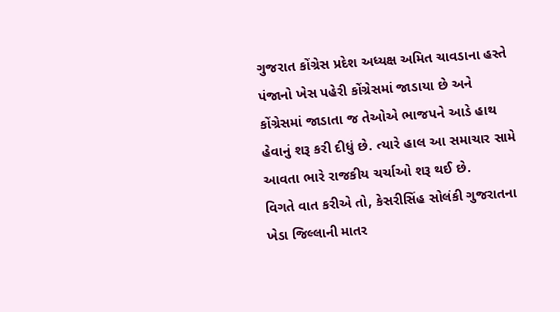ગુજરાત કોંગ્રેસ પ્રદેશ અધ્યક્ષ અમિત ચાવડાના હસ્તે પંજાનો ખેસ પહેરી કોંગ્રેસમાં જાડાયા છે અને કોંગ્રેસમાં જાડાતા જ તેઓએ ભાજપને આડે હાથ હેવાનું શરૂ કરી દીધું છે. ત્યારે હાલ આ સમાચાર સામે આવતા ભારે રાજકીય ચર્ચાઓ શરૂ થઈ છે.
વિગતે વાત કરીએ તો, કેસરીસિંહ સોલંકી ગુજરાતના ખેડા જિલ્લાની માતર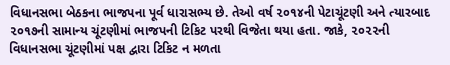વિધાનસભા બેઠકના ભાજપના પૂર્વ ધારાસભ્ય છે. તેઓ વર્ષ ૨૦૧૪ની પેટાચૂંટણી અને ત્યારબાદ ૨૦૧૭ની સામાન્ય ચૂંટણીમાં ભાજપની ટિકિટ પરથી વિજેતા થયા હતા. જાકે, ૨૦૨૨ની વિધાનસભા ચૂંટણીમાં પક્ષ દ્વારા ટિકિટ ન મળતા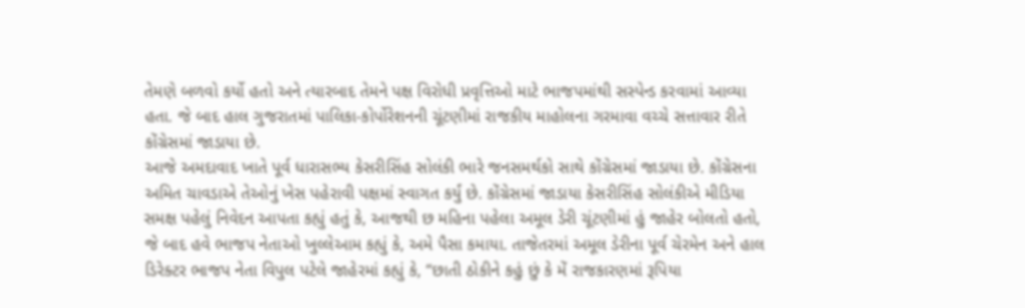તેમણે બળવો કર્યો હતો અને ત્યારબાદ તેમને પક્ષ વિરોધી પ્રવૃત્તિઓ માટે ભાજપમાંથી સસ્પેન્ડ કરવામાં આવ્યા હતા. જે બાદ હાલ ગુજરાતમાં પાલિકા-કોર્પોરેશનની ચૂંટણીમાં રાજકીય માહોલના ગરમાવા વચ્ચે સત્તાવાર રીતે કોંગ્રેસમાં જાડાયા છે.
આજે અમદાવાદ ખાતે પૂર્વ ધારાસભ્ય કેસરીસિંહ સોલંકી ભારે જનસમર્થકો સાથે કોંગ્રેસમાં જાડાયા છે. કોંગ્રેસના અમિત ચાવડાએ તેઓનું ખેસ પહેરાવી પક્ષમાં સ્વાગત કર્યું છે. કોંગ્રેસમાં જાડાયા કેસરીસિંહ સોલંકીએ મીડિયા સમક્ષ પહેલું નિવેદન આપતા કહ્યું હતું કે, આજથી છ મહિના પહેલા અમૂલ ડેરી ચૂંટણીમાં હું જાહેર બોલતો હતો, જે બાદ હવે ભાજપ નેતાઓ ખુલ્લેઆમ કહ્યું કે, અમે પૈસા કમાયા. તાજેતરમાં અમૂલ ડેરીના પૂર્વ ચેરમેન અને હાલ ડિરેક્ટર ભાજપ નેતા વિપુલ પટેલે જાહેરમાં કહ્યું કે, “છાતી ઠોકીને કહું છું કે મેં રાજકારણમાં રૂપિયા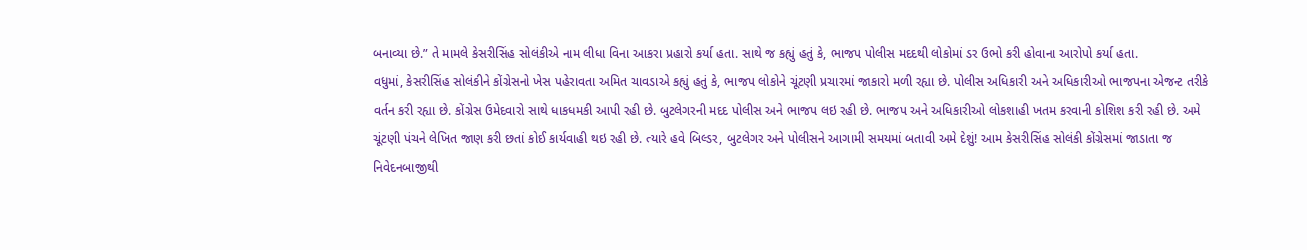બનાવ્યા છે.” તે મામલે કેસરીસિંહ સોલંકીએ નામ લીધા વિના આકરા પ્રહારો કર્યા હતા. સાથે જ કહ્યું હતું કે, ભાજપ પોલીસ મદદથી લોકોમાં ડર ઉભો કરી હોવાના આરોપો કર્યા હતા.
વધુમાં, કેસરીસિંહ સોલંકીને કોંગ્રેસનો ખેસ પહેરાવતા અમિત ચાવડાએ કહ્યું હતું કે, ભાજપ લોકોને ચૂંટણી પ્રચારમાં જાકારો મળી રહ્યા છે. પોલીસ અધિકારી અને અધિકારીઓ ભાજપના એજન્ટ તરીકે વર્તન કરી રહ્યા છે. કોંગ્રેસ ઉમેદવારો સાથે ધાકધમકી આપી રહી છે. બુટલેગરની મદદ પોલીસ અને ભાજપ લઇ રહી છે. ભાજપ અને અધિકારીઓ લોકશાહી ખતમ કરવાની કોશિશ કરી રહી છે. અમે ચૂંટણી પંચને લેખિત જાણ કરી છતાં કોઈ કાર્યવાહી થઇ રહી છે. ત્યારે હવે બિલ્ડર, બુટલેગર અને પોલીસને આગામી સમયમાં બતાવી અમે દેશું! આમ કેસરીસિંહ સોલંકી કોંગ્રેસમાં જાડાતા જ નિવેદનબાજીથી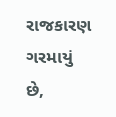રાજકારણ ગરમાયું છે,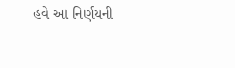હવે આ નિર્ણયની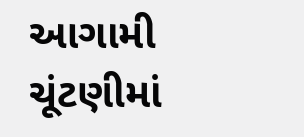આગામી ચૂંટણીમાં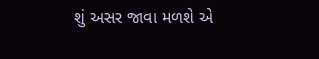શું અસર જાવા મળશે એ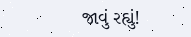જાવું રહ્યું!